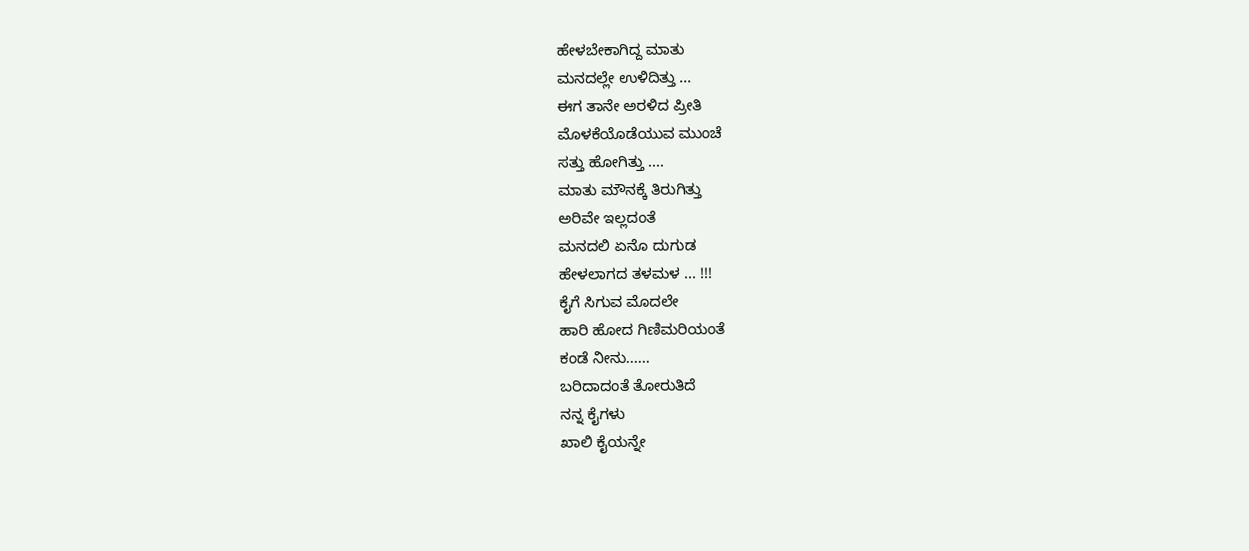ಹೇಳಬೇಕಾಗಿದ್ದ ಮಾತು
ಮನದಲ್ಲೇ ಉಳಿದಿತ್ತು ...
ಈಗ ತಾನೇ ಅರಳಿದ ಪ್ರೀತಿ
ಮೊಳಕೆಯೊಡೆಯುವ ಮುಂಚೆ
ಸತ್ತು ಹೋಗಿತ್ತು ....
ಮಾತು ಮೌನಕ್ಕೆ ತಿರುಗಿತ್ತು
ಅರಿವೇ ಇಲ್ಲದಂತೆ
ಮನದಲಿ ಏನೊ ದುಗುಡ
ಹೇಳಲಾಗದ ತಳಮಳ ... !!!
ಕೈಗೆ ಸಿಗುವ ಮೊದಲೇ
ಹಾರಿ ಹೋದ ಗಿಣಿಮರಿಯಂತೆ
ಕಂಡೆ ನೀನು......
ಬರಿದಾದಂತೆ ತೋರುತಿದೆ
ನನ್ನ ಕೈಗಳು
ಖಾಲಿ ಕೈಯನ್ನೇ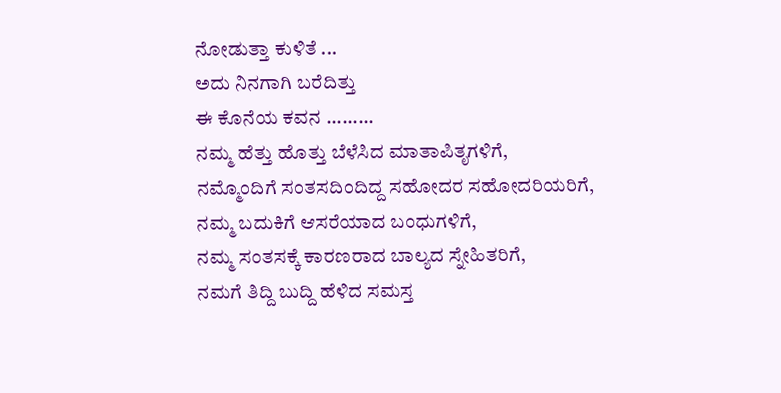ನೋಡುತ್ತಾ ಕುಳಿತೆ ...
ಅದು ನಿನಗಾಗಿ ಬರೆದಿತ್ತು
ಈ ಕೊನೆಯ ಕವನ .........
ನಮ್ಮ ಹೆತ್ತು ಹೊತ್ತು ಬೆಳೆಸಿದ ಮಾತಾಪಿತೃಗಳಿಗೆ,
ನಮ್ಮೊಂದಿಗೆ ಸಂತಸದಿಂದಿದ್ದ ಸಹೋದರ ಸಹೋದರಿಯರಿಗೆ,
ನಮ್ಮ ಬದುಕಿಗೆ ಆಸರೆಯಾದ ಬಂಧುಗಳಿಗೆ,
ನಮ್ಮ ಸಂತಸಕ್ಕೆ ಕಾರಣರಾದ ಬಾಲ್ಯದ ಸ್ನೇಹಿತರಿಗೆ,
ನಮಗೆ ತಿದ್ದಿ ಬುದ್ದಿ ಹೆಳಿದ ಸಮಸ್ತ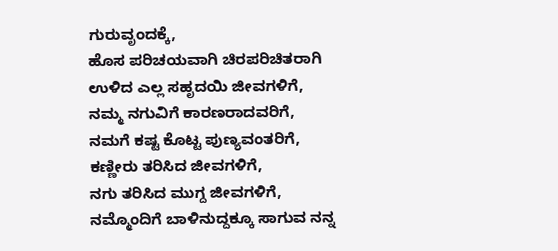ಗುರುವೃಂದಕ್ಕೆ,
ಹೊಸ ಪರಿಚಯವಾಗಿ ಚಿರಪರಿಚಿತರಾಗಿ ಉಳಿದ ಎಲ್ಲ ಸಹೃದಯಿ ಜೀವಗಳಿಗೆ,
ನಮ್ಮ ನಗುವಿಗೆ ಕಾರಣರಾದವರಿಗೆ,
ನಮಗೆ ಕಷ್ಟ ಕೊಟ್ಟ ಪುಣ್ಯವಂತರಿಗೆ,
ಕಣ್ಣೀರು ತರಿಸಿದ ಜೀವಗಳಿಗೆ,
ನಗು ತರಿಸಿದ ಮುಗ್ದ ಜೀವಗಳಿಗೆ,
ನಮ್ಮೊಂದಿಗೆ ಬಾಳಿನುದ್ದಕ್ಕೂ ಸಾಗುವ ನನ್ನ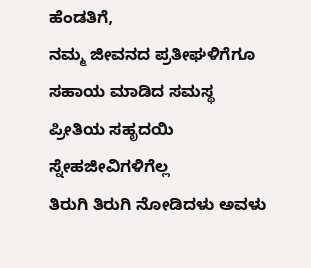ಹೆಂಡತಿಗೆ,
ನಮ್ಮ ಜೀವನದ ಪ್ರತೀಘಳಿಗೆಗೂ ಸಹಾಯ ಮಾಡಿದ ಸಮಸ್ಥ ಪ್ರೀತಿಯ ಸಹೃದಯಿ ಸ್ನೇಹಜೀವಿಗಳಿಗೆಲ್ಲ
ತಿರುಗಿ ತಿರುಗಿ ನೋಡಿದಳು ಅವಳು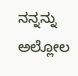ನನ್ನನ್ನು
ಅಲ್ಲೋಲ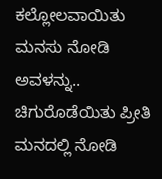ಕಲ್ಲೋಲವಾಯಿತು ಮನಸು ನೋಡಿ ಅವಳನ್ನು..
ಚಿಗುರೊಡೆಯಿತು ಪ್ರೀತಿ ಮನದಲ್ಲಿ ನೋಡಿ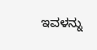ಇವಳನ್ನು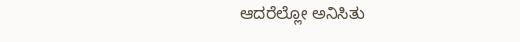ಆದರೆಲ್ಲೋ ಅನಿಸಿತು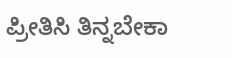ಪ್ರೀತಿಸಿ ತಿನ್ನಬೇಕಾ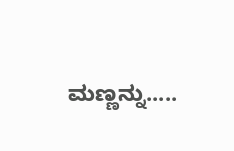ಮಣ್ಣನ್ನು.....